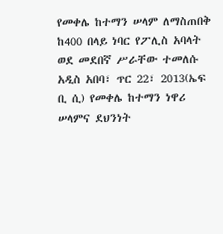የመቀሌ ከተማን ሠላም ለማስጠበቅ ከ400 በላይ ነባር የፖሊስ አባላት ወደ መደበኛ ሥራቸው ተመለሱ
አዲስ አበባ፣ ጥር 22፣ 2013(ኤፍ ቢ ሲ) የመቀሌ ከተማን ነዋሪ ሠላምና ደህንነት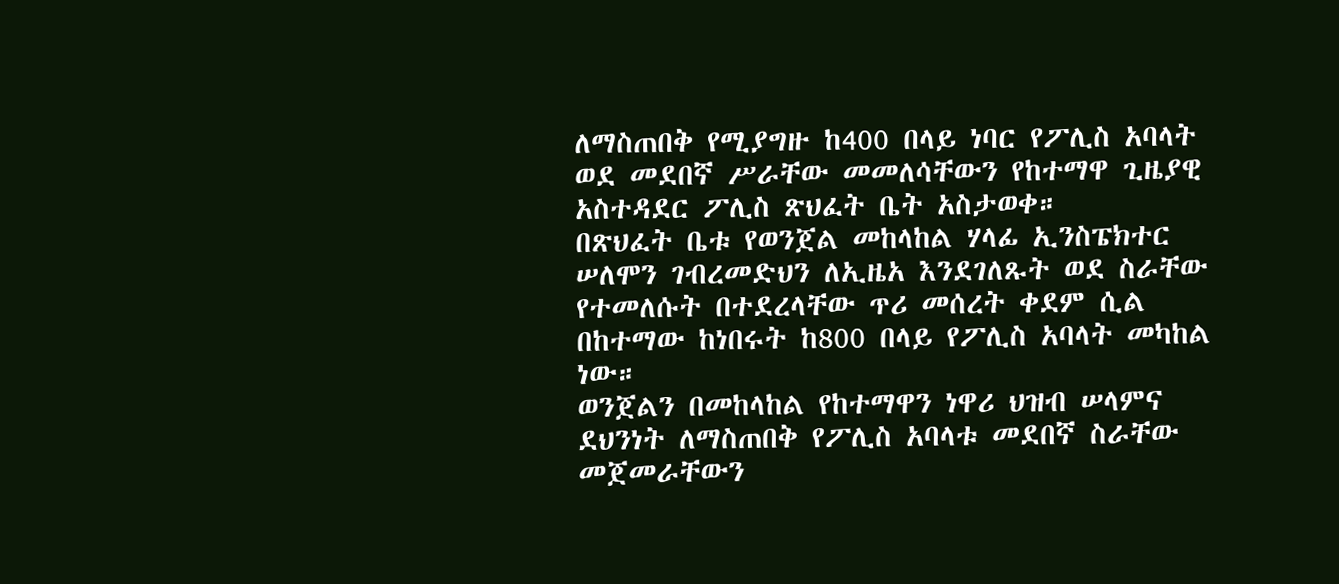ለማስጠበቅ የሚያግዙ ከ400 በላይ ነባር የፖሊስ አባላት ወደ መደበኛ ሥራቸው መመለሳቸውን የከተማዋ ጊዜያዊ አስተዳደር ፖሊስ ጽህፈት ቤት አስታወቀ።
በጽህፈት ቤቱ የወንጀል መከላከል ሃላፊ ኢንስፔክተር ሠለሞን ገብረመድህን ለኢዜአ እንደገለጹት ወደ ስራቸው የተመለሱት በተደረላቸው ጥሪ መሰረት ቀደም ሲል በከተማው ከነበሩት ከ800 በላይ የፖሊስ አባላት መካከል ነው።
ወንጀልን በመከላከል የከተማዋን ነዋሪ ህዝብ ሠላምና ደህንነት ለማስጠበቅ የፖሊስ አባላቱ መደበኛ ስራቸው መጀመራቸውን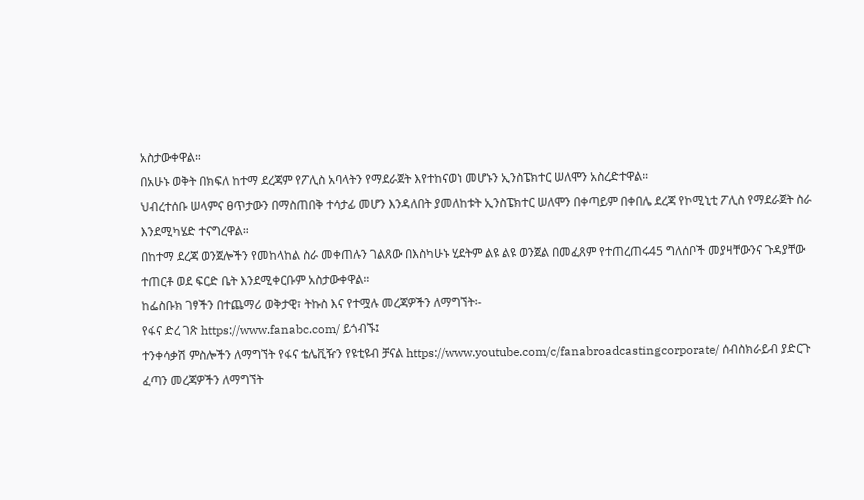አስታውቀዋል።
በአሁኑ ወቅት በክፍለ ከተማ ደረጃም የፖሊስ አባላትን የማደራጀት እየተከናወነ መሆኑን ኢንስፔክተር ሠለሞን አስረድተዋል።
ህብረተሰቡ ሠላምና ፀጥታውን በማስጠበቅ ተሳታፊ መሆን እንዳለበት ያመለከቱት ኢንስፔክተር ሠለሞን በቀጣይም በቀበሌ ደረጃ የኮሚኒቲ ፖሊስ የማደራጀት ስራ እንደሚካሄድ ተናግረዋል።
በከተማ ደረጃ ወንጀሎችን የመከላከል ስራ መቀጠሉን ገልጸው በእስካሁኑ ሂደትም ልዩ ልዩ ወንጀል በመፈጸም የተጠረጠሩ45 ግለሰቦች መያዛቸውንና ጉዳያቸው ተጠርቶ ወደ ፍርድ ቤት እንደሚቀርቡም አስታውቀዋል።
ከፌስቡክ ገፃችን በተጨማሪ ወቅታዊ፣ ትኩስ እና የተሟሉ መረጃዎችን ለማግኘት፡-
የፋና ድረ ገጽ https://www.fanabc.com/ ይጎብኙ፤
ተንቀሳቃሽ ምስሎችን ለማግኘት የፋና ቴሌቪዥን የዩቲዩብ ቻናል https://www.youtube.com/c/fanabroadcastingcorporate/ ሰብስክራይብ ያድርጉ
ፈጣን መረጃዎችን ለማግኘት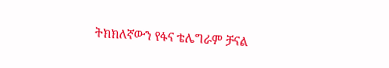ትክክለኛውን የፋና ቴሌግራም ቻናል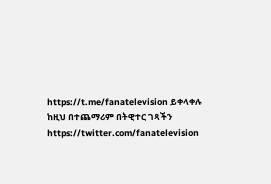https://t.me/fanatelevision ይቀላቀሉ
ከዚህ በተጨማሪም በትዊተር ገጻችን https://twitter.com/fanatelevision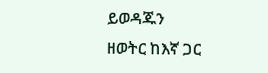ይወዳጁን
ዘወትር ከእኛ ጋር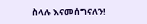ስላሉ እናመሰግናለን!